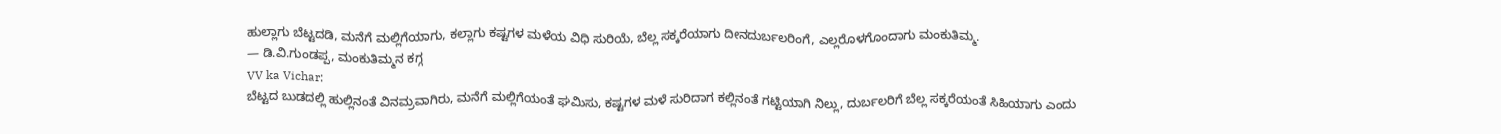ಹುಲ್ಲಾಗು ಬೆಟ್ಟದಡಿ, ಮನೆಗೆ ಮಲ್ಲಿಗೆಯಾಗು, ಕಲ್ಲಾಗು ಕಷ್ಟಗಳ ಮಳೆಯ ವಿಧಿ ಸುರಿಯೆ, ಬೆಲ್ಲ ಸಕ್ಕರೆಯಾಗು ದೀನದುರ್ಬಲರಿಂಗೆ, ಎಲ್ಲರೊಳಗೊಂದಾಗು ಮಂಕುತಿಮ್ಮ.
— ಡಿ.ವಿ.ಗುಂಡಪ್ಪ, ಮಂಕುತಿಮ್ಮನ ಕಗ್ಗ
VV ka Vichar:
ಬೆಟ್ಟದ ಬುಡದಲ್ಲಿ ಹುಲ್ಲಿನಂತೆ ವಿನಮ್ರವಾಗಿರು, ಮನೆಗೆ ಮಲ್ಲಿಗೆಯಂತೆ ಘಮಿಸು, ಕಷ್ಟಗಳ ಮಳೆ ಸುರಿದಾಗ ಕಲ್ಲಿನಂತೆ ಗಟ್ಟಿಯಾಗಿ ನಿಲ್ಲು, ದುರ್ಬಲರಿಗೆ ಬೆಲ್ಲ ಸಕ್ಕರೆಯಂತೆ ಸಿಹಿಯಾಗು ಎಂದು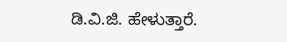ಡಿ.ವಿ.ಜಿ. ಹೇಳುತ್ತಾರೆ.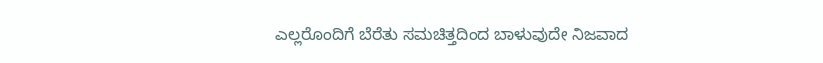ಎಲ್ಲರೊಂದಿಗೆ ಬೆರೆತು ಸಮಚಿತ್ತದಿಂದ ಬಾಳುವುದೇ ನಿಜವಾದ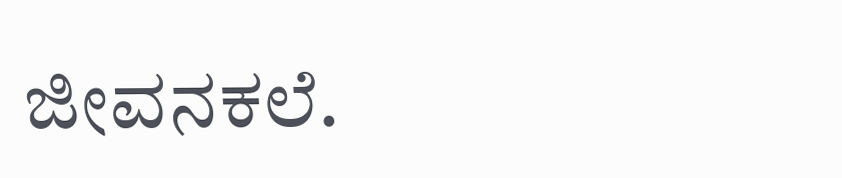ಜೀವನಕಲೆ.